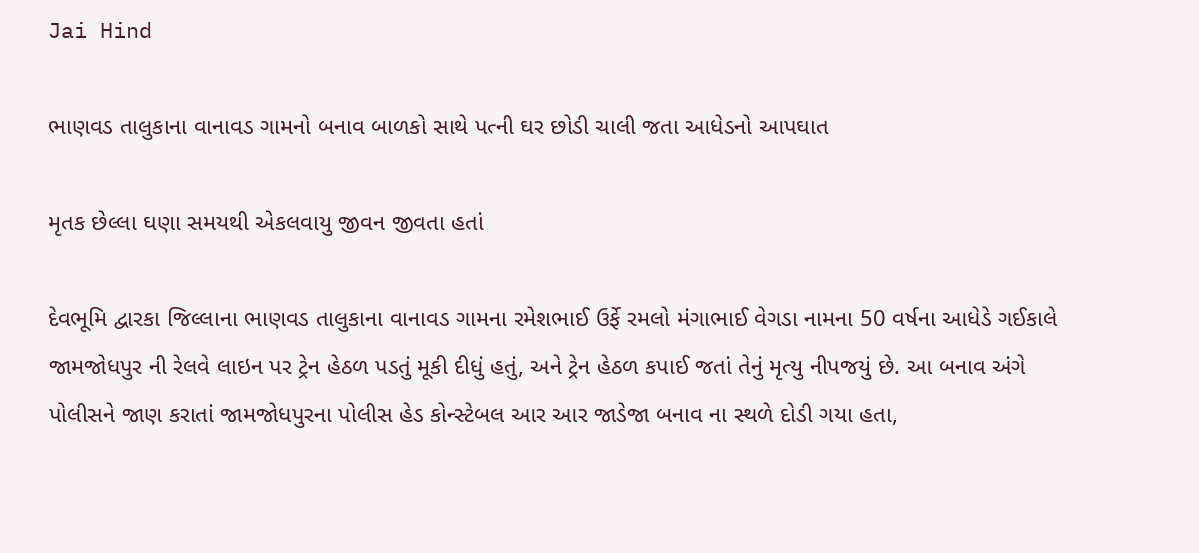Jai Hind

ભાણવડ તાલુકાના વાનાવડ ગામનો બનાવ બાળકો સાથે પત્ની ઘર છોડી ચાલી જતા આધેડનો આપઘાત

મૃતક છેલ્લા ઘણા સમયથી એકલવાયુ જીવન જીવતા હતાં

દેવભૂમિ દ્વારકા જિલ્લાના ભાણવડ તાલુકાના વાનાવડ ગામના રમેશભાઈ ઉર્ફે રમલો મંગાભાઈ વેગડા નામના 50 વર્ષના આધેડે ગઈકાલે જામજોધપુર ની રેલવે લાઇન પર ટ્રેન હેઠળ પડતું મૂકી દીધું હતું, અને ટ્રેન હેઠળ કપાઈ જતાં તેનું મૃત્યુ નીપજયું છે. આ બનાવ અંગે પોલીસને જાણ કરાતાં જામજોધપુરના પોલીસ હેડ કોન્સ્ટેબલ આર આર જાડેજા બનાવ ના સ્થળે દોડી ગયા હતા,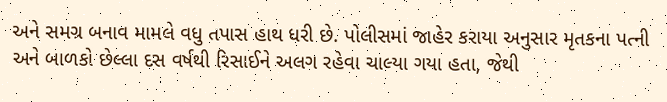અને સમગ્ર બનાવ મામલે વધુ તપાસ હાથ ધરી છે. પોલીસમાં જાહેર કરાયા અનુસાર મૃતકના પત્ની અને બાળકો છેલ્લા દસ વર્ષથી રિસાઈને અલગ રહેવા ચાલ્યા ગયા હતા, જેથી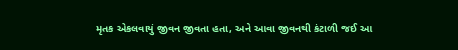મૃતક એકલવાયું જીવન જીવતા હતા, અને આવા જીવનથી કંટાળી જઈ આ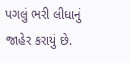પગલું ભરી લીધાનું જાહેર કરાયું છે.